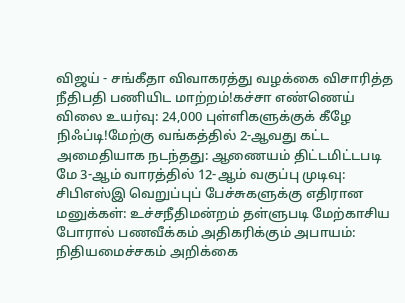விஜய் - சங்கீதா விவாகரத்து வழக்கை விசாரித்த நீதிபதி பணியிட மாற்றம்!கச்சா எண்ணெய் விலை உயர்வு: 24,000 புள்ளிகளுக்குக் கீழே நிஃப்டி!மேற்கு வங்கத்தில் 2-ஆவது கட்ட அமைதியாக நடந்தது: ஆணையம் திட்டமிட்டபடி மே 3-ஆம் வாரத்தில் 12-ஆம் வகுப்பு முடிவு: சிபிஎஸ்இ வெறுப்புப் பேச்சுகளுக்கு எதிரான மனுக்கள்: உச்சநீதிமன்றம் தள்ளுபடி மேற்காசிய போரால் பணவீக்கம் அதிகரிக்கும் அபாயம்: நிதியமைச்சகம் அறிக்கை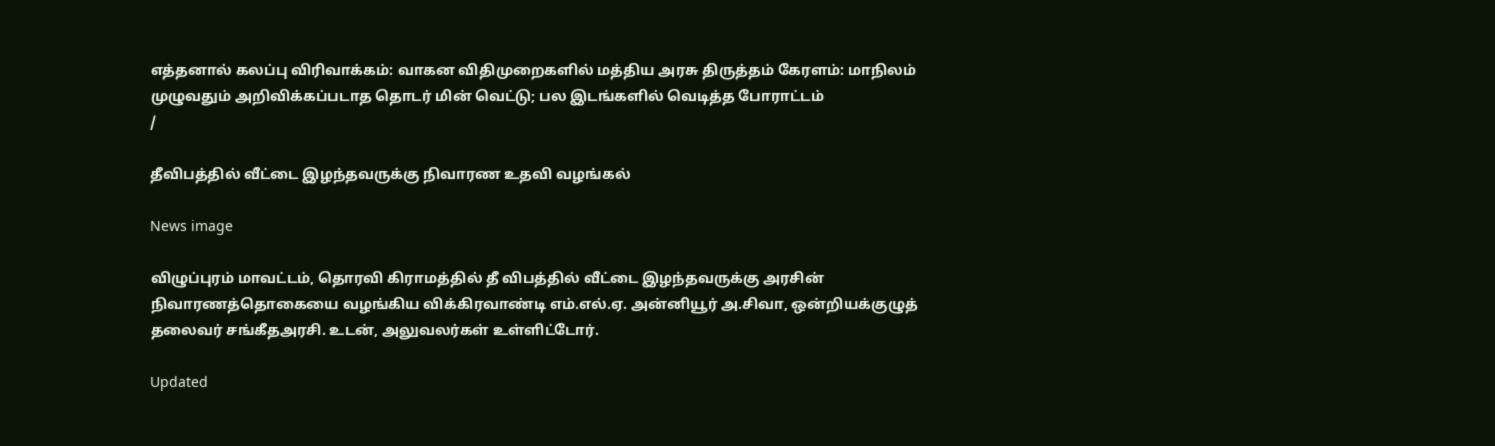எத்தனால் கலப்பு விரிவாக்கம்: வாகன விதிமுறைகளில் மத்திய அரசு திருத்தம் கேரளம்: மாநிலம் முழுவதும் அறிவிக்கப்படாத தொடர் மின் வெட்டு; பல இடங்களில் வெடித்த போராட்டம்
/

தீவிபத்தில் வீட்டை இழந்தவருக்கு நிவாரண உதவி வழங்கல்

News image

விழுப்புரம் மாவட்டம், தொரவி கிராமத்தில் தீ விபத்தில் வீட்டை இழந்தவருக்கு அரசின் நிவாரணத்தொகையை வழங்கிய விக்கிரவாண்டி எம்.எல்.ஏ. அன்னியூர் அ.சிவா, ஒன்றியக்குழுத் தலைவர் சங்கீதஅரசி. உடன், அலுவலர்கள் உள்ளிட்டோர்.

Updated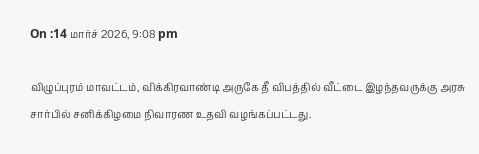On :14 மார்ச் 2026, 9:08 pm

விழுப்புரம் மாவட்டம், விக்கிரவாண்டி அருகே தீ விபத்தில் வீட்டை இழந்தவருக்கு அரசு சார்பில் சனிக்கிழமை நிவாரண உதவி வழங்கப்பட்டது.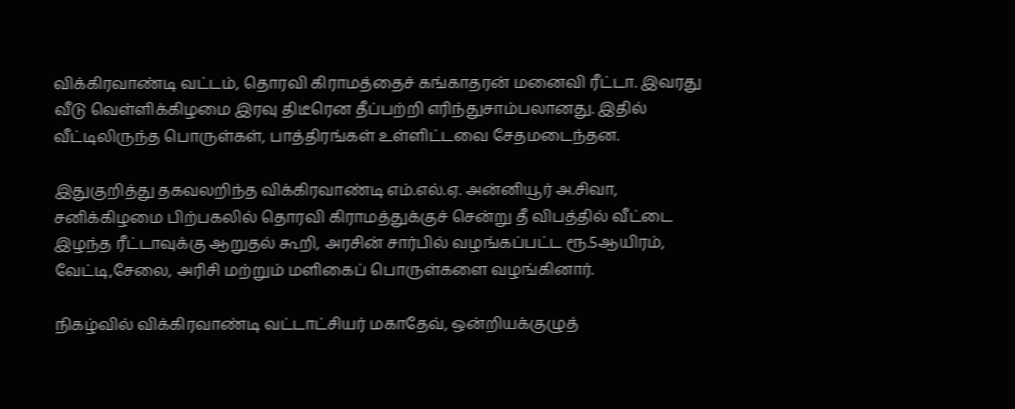விக்கிரவாண்டி வட்டம், தொரவி கிராமத்தைச் கங்காதரன் மனைவி ரீட்டா. இவரது வீடு வெள்ளிக்கிழமை இரவு திடீரென தீப்பற்றி எரிந்துசாம்பலானது. இதில் வீட்டிலிருந்த பொருள்கள், பாத்திரங்கள் உள்ளிட்டவை சேதமடைந்தன.

இதுகுறித்து தகவலறிந்த விக்கிரவாண்டி எம்.எல்.ஏ. அன்னியூர் அ.சிவா, சனிக்கிழமை பிற்பகலில் தொரவி கிராமத்துக்குச் சென்று தீ விபத்தில் வீட்டை இழந்த ரீட்டாவுக்கு ஆறுதல் கூறி, அரசின் சார்பில் வழங்கப்பட்ட ரூ.5ஆயிரம், வேட்டி,சேலை, அரிசி மற்றும் மளிகைப் பொருள்களை வழங்கினார்.

நிகழ்வில் விக்கிரவாண்டி வட்டாட்சியர் மகாதேவ், ஒன்றியக்குழுத்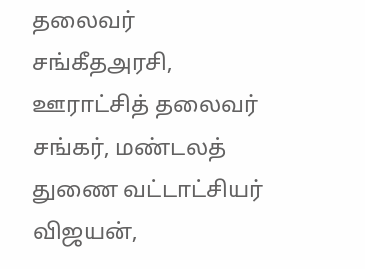தலைவர் சங்கீதஅரசி, ஊராட்சித் தலைவர் சங்கர், மண்டலத் துணை வட்டாட்சியர் விஜயன்,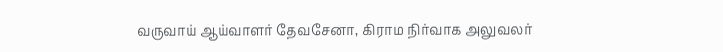வருவாய் ஆய்வாளர் தேவசேனா, கிராம நிர்வாக அலுவலர்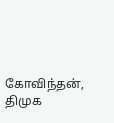கோவிந்தன், திமுக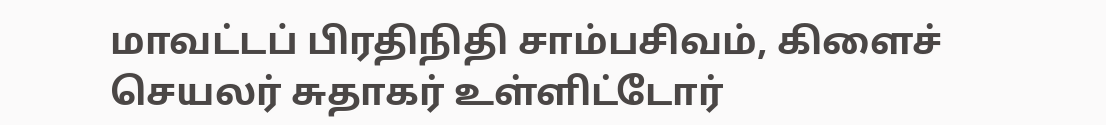மாவட்டப் பிரதிநிதி சாம்பசிவம், கிளைச் செயலர் சுதாகர் உள்ளிட்டோர்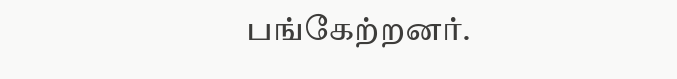பங்கேற்றனர்.